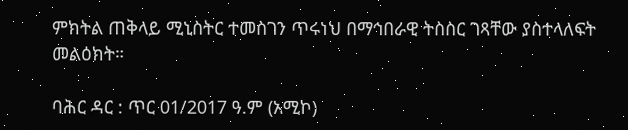ምክትል ጠቅላይ ሚኒስትር ተመስገን ጥሩነህ በማኅበራዊ ትስስር ገጻቸው ያስተላለፍት መልዕክት።

ባሕር ዳር : ጥር 01/2017 ዓ.ም (አሚኮ)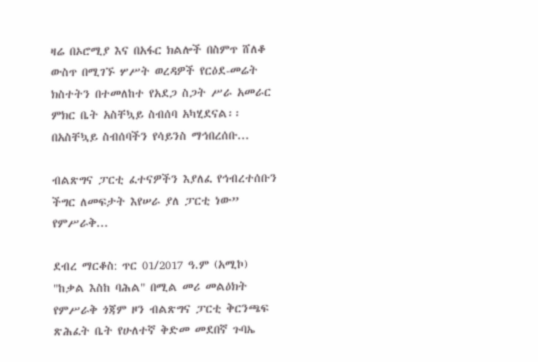ዛሬ በኦሮሚያ እና በአፋር ክልሎች በስምጥ ሸለቆ ውስጥ በሚገኙ ሦሥት ወረዳዎች የርዕደ-መሬት ክስተትን በተመለከተ የአደጋ ስጋት ሥራ አመራር ምክር ቤት አስቸኳይ ስብሰባ አካሂደናል፡፡ በአስቸኳይ ስብሰባችን የሳይንስ ማኅበረሰቡ...

ብልጽግና ፓርቲ ፈተናዎችን እያለፈ የኅብረተሰቡን ችግር ለመፍታት እየሠራ ያለ ፓርቲ ነው” የምሥራቅ...

ደብረ ማርቆስ: ጥር 01/2017 ዓ.ም (አሚኮ) "ከቃል እስከ ባሕል" በሚል መሪ መልዕክት የምሥራቅ ጎጃም ዞን ብልጽግና ፓርቲ ቅርንጫፍ ጽሕፈት ቤት የሁለተኛ ቅድመ መደበኛ ጉባኤ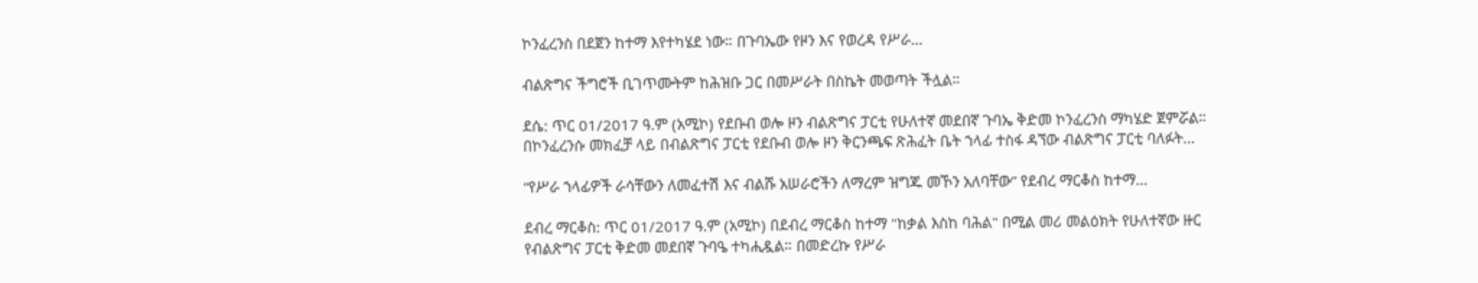ኮንፈረንስ በደጀን ከተማ እየተካሄደ ነው። በጉባኤው የዞን እና የወረዳ የሥራ...

ብልጽግና ችግሮች ቢገጥሙትም ከሕዝቡ ጋር በመሥራት በስኬት መወጣት ችሏል።

ደሴ: ጥር 01/2017 ዓ.ም (አሚኮ) የደቡብ ወሎ ዞን ብልጽግና ፓርቲ የሁለተኛ መደበኛ ጉባኤ ቅድመ ኮንፈረንስ ማካሄድ ጀምሯል። በኮንፈረንሱ መክፈቻ ላይ በብልጽግና ፓርቲ የደቡብ ወሎ ዞን ቅርንጫፍ ጽሕፈት ቤት ኀላፊ ተስፋ ዳኘው ብልጽግና ፓርቲ ባለፉት...

“የሥራ ኀላፊዎች ራሳቸውን ለመፈተሽ እና ብልሹ አሠራሮችን ለማረም ዝግጁ መኾን አለባቸው” የደብረ ማርቆስ ከተማ...

ደብረ ማርቆስ: ጥር 01/2017 ዓ.ም (አሚኮ) በደብረ ማርቆስ ከተማ "ከቃል እስከ ባሕል" በሚል መሪ መልዕክት የሁለተኛው ዙር የብልጽግና ፓርቲ ቅድመ መደበኛ ጉባዔ ተካሒዷል። በመድረኩ የሥራ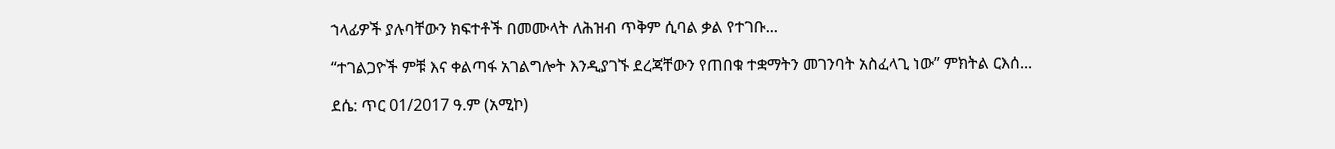ኀላፊዎች ያሉባቸውን ክፍተቶች በመሙላት ለሕዝብ ጥቅም ሲባል ቃል የተገቡ...

“ተገልጋዮች ምቹ እና ቀልጣፋ አገልግሎት እንዲያገኙ ደረጃቸውን የጠበቁ ተቋማትን መገንባት አስፈላጊ ነው” ምክትል ርእሰ...

ደሴ: ጥር 01/2017 ዓ.ም (አሚኮ)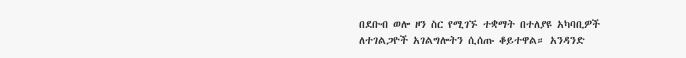በደቡብ ወሎ ዞን ስር የሚገኙ ተቋማት በተለያዩ አካባቢዎች ለተገልጋዮች አገልግሎትን ሲሰጡ ቆይተዋል። አንዳንድ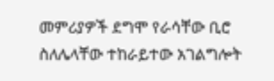መምሪያዎች ደግሞ የራሳቸው ቢሮ ስለሌላቸው ተከራይተው አገልግሎት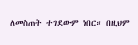ለመስጠት ተገደውም ነበር። በዚህም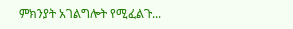ምክንያት አገልግሎት የሚፈልጉ...